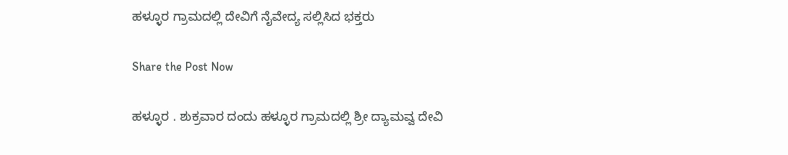ಹಳ್ಳೂರ ಗ್ರಾಮದಲ್ಲಿ ದೇವಿಗೆ ನೈವೇದ್ಯ ಸಲ್ಲಿಸಿದ ಭಕ್ತರು

Share the Post Now

ಹಳ್ಳೂರ . ಶುಕ್ರವಾರ ದಂದು ಹಳ್ಳೂರ ಗ್ರಾಮದಲ್ಲಿ ಶ್ರೀ ದ್ಯಾಮವ್ವ ದೇವಿ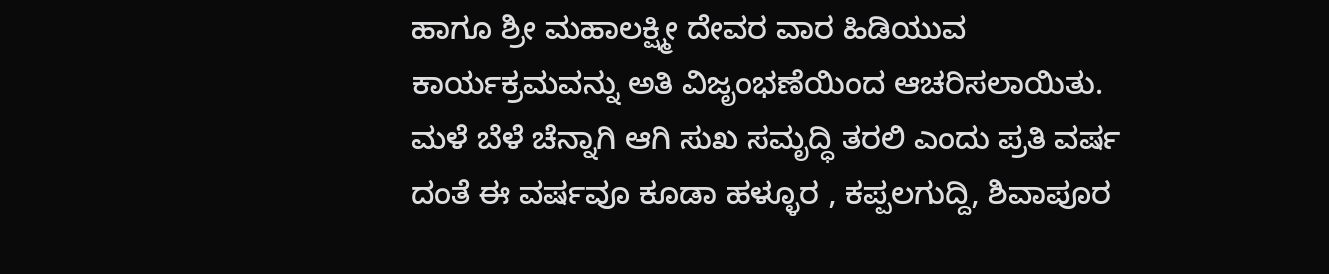ಹಾಗೂ ಶ್ರೀ ಮಹಾಲಕ್ಷ್ಮೀ ದೇವರ ವಾರ ಹಿಡಿಯುವ ಕಾರ್ಯಕ್ರಮವನ್ನು ಅತಿ ವಿಜೃಂಭಣೆಯಿಂದ ಆಚರಿಸಲಾಯಿತು. ಮಳೆ ಬೆಳೆ ಚೆನ್ನಾಗಿ ಆಗಿ ಸುಖ ಸಮೃದ್ಧಿ ತರಲಿ ಎಂದು ಪ್ರತಿ ವರ್ಷ ದಂತೆ ಈ ವರ್ಷವೂ ಕೂಡಾ ಹಳ್ಳೂರ , ಕಪ್ಪಲಗುದ್ದಿ, ಶಿವಾಪೂರ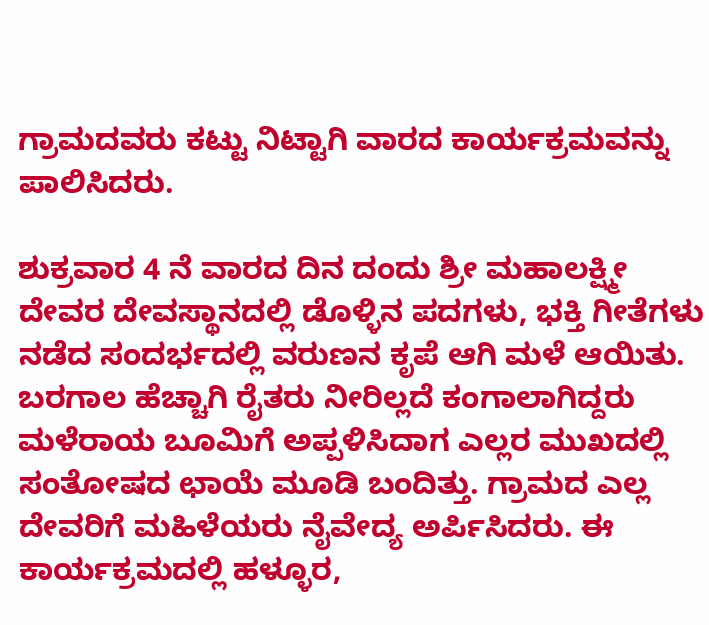ಗ್ರಾಮದವರು ಕಟ್ಟು ನಿಟ್ಟಾಗಿ ವಾರದ ಕಾರ್ಯಕ್ರಮವನ್ನು ಪಾಲಿಸಿದರು.

ಶುಕ್ರವಾರ 4 ನೆ ವಾರದ ದಿನ ದಂದು ಶ್ರೀ ಮಹಾಲಕ್ಷ್ಮೀ ದೇವರ ದೇವಸ್ಥಾನದಲ್ಲಿ ಡೊಳ್ಳಿನ ಪದಗಳು, ಭಕ್ತಿ ಗೀತೆಗಳು ನಡೆದ ಸಂದರ್ಭದಲ್ಲಿ ವರುಣನ ಕೃಪೆ ಆಗಿ ಮಳೆ ಆಯಿತು. ಬರಗಾಲ ಹೆಚ್ಚಾಗಿ ರೈತರು ನೀರಿಲ್ಲದೆ ಕಂಗಾಲಾಗಿದ್ದರು ಮಳೆರಾಯ ಬೂಮಿಗೆ ಅಪ್ಪಳಿಸಿದಾಗ ಎಲ್ಲರ ಮುಖದಲ್ಲಿ ಸಂತೋಷದ ಛಾಯೆ ಮೂಡಿ ಬಂದಿತ್ತು. ಗ್ರಾಮದ ಎಲ್ಲ ದೇವರಿಗೆ ಮಹಿಳೆಯರು ನೈವೇದ್ಯ ಅರ್ಪಿಸಿದರು. ಈ ಕಾರ್ಯಕ್ರಮದಲ್ಲಿ ಹಳ್ಳೂರ,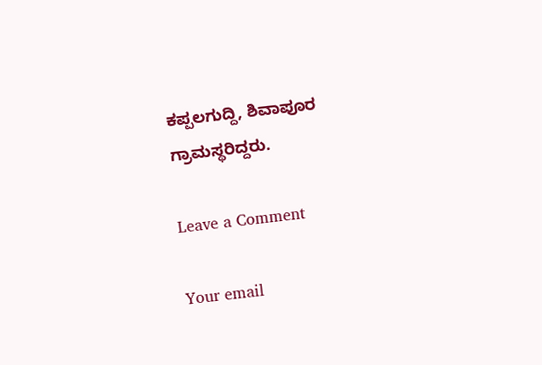ಕಪ್ಪಲಗುದ್ದಿ, ಶಿವಾಪೂರ ಗ್ರಾಮಸ್ಥರಿದ್ದರು.

Leave a Comment

Your email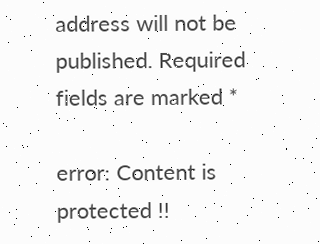address will not be published. Required fields are marked *

error: Content is protected !!